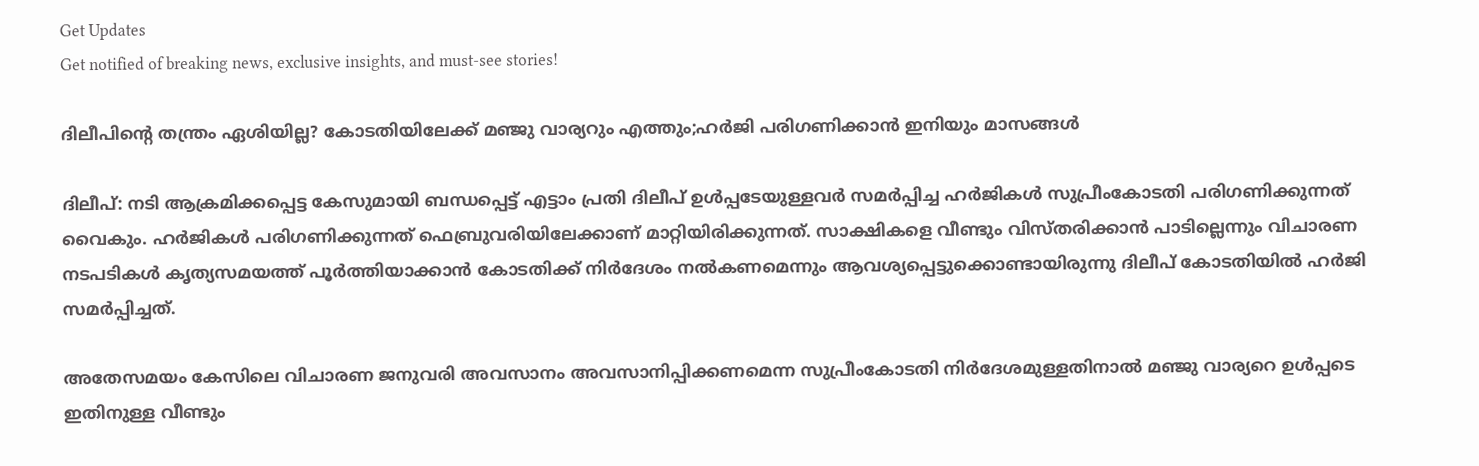Get Updates
Get notified of breaking news, exclusive insights, and must-see stories!

ദിലീപിന്റെ തന്ത്രം ഏശിയില്ല? കോടതിയിലേക്ക് മഞ്ജു വാര്യറും എത്തും;ഹർജി പരിഗണിക്കാന്‍ ഇനിയും മാസങ്ങള്‍

ദിലീപ്: നടി ആക്രമിക്കപ്പെട്ട കേസുമായി ബന്ധപ്പെട്ട് എട്ടാം പ്രതി ദിലീപ് ഉള്‍പ്പടേയുള്ളവർ സമർപ്പിച്ച ഹർജികള്‍ സുപ്രീംകോടതി പരിഗണിക്കുന്നത് വൈകും. ഹർജികള്‍ പരിഗണിക്കുന്നത് ഫെബ്രുവരിയിലേക്കാണ് മാറ്റിയിരിക്കുന്നത്. സാക്ഷികളെ വീണ്ടും വിസ്തരിക്കാന്‍ പാടില്ലെന്നും വിചാരണ നടപടികള്‍ കൃത്യസമയത്ത് പൂര്‍ത്തിയാക്കാന്‍ കോടതിക്ക് നിർദേശം നല്‍കണമെന്നും ആവശ്യപ്പെട്ടുക്കൊണ്ടായിരുന്നു ദിലീപ് കോടതിയില്‍ ഹർജി സമർപ്പിച്ചത്.

അതേസമയം കേസിലെ വിചാരണ ജനുവരി അവസാനം അവസാനിപ്പിക്കണമെന്ന സുപ്രീംകോടതി നിർദേശമുള്ളതിനാല്‍ മഞ്ജു വാര്യറെ ഉള്‍പ്പടെ ഇതിനുള്ള വീണ്ടും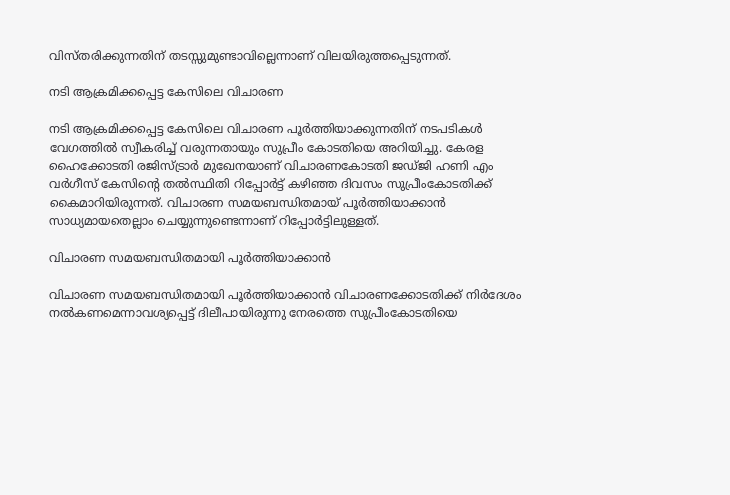വിസ്തരിക്കുന്നതിന് തടസ്സുമുണ്ടാവില്ലെന്നാണ് വിലയിരുത്തപ്പെടുന്നത്.

നടി ആക്രമിക്കപ്പെട്ട കേസിലെ വിചാരണ

നടി ആക്രമിക്കപ്പെട്ട കേസിലെ വിചാരണ പൂർത്തിയാക്കുന്നതിന് നടപടികള്‍ വേഗത്തില്‍ സ്വീകരിച്ച് വരുന്നതായും സുപ്രീം കോടതിയെ അറിയിച്ചു. കേരള ഹൈക്കോടതി രജിസ്ട്രാർ മുഖേനയാണ് വിചാരണകോടതി ജഡ്ജി ഹണി എം വർഗീസ് കേസിന്റെ തല്‍സ്ഥിതി റിപ്പോർട്ട് കഴിഞ്ഞ ദിവസം സുപ്രീംകോടതിക്ക് കൈമാറിയിരുന്നത്. വിചാരണ സമയബന്ധിതമായ് പൂര്‍ത്തിയാക്കാന്‍ സാധ്യമായതെല്ലാം ചെയ്യുന്നുണ്ടെന്നാണ് റിപ്പോർട്ടിലുള്ളത്.

വിചാരണ സമയബന്ധിതമായി പൂര്‍ത്തിയാക്കാന്‍

വിചാരണ സമയബന്ധിതമായി പൂര്‍ത്തിയാക്കാന്‍ വിചാരണക്കോടതിക്ക് നിര്‍ദേശം നല്‍കണമെന്നാവശ്യപ്പെട്ട് ദിലീപായിരുന്നു നേരത്തെ സുപ്രീംകോടതിയെ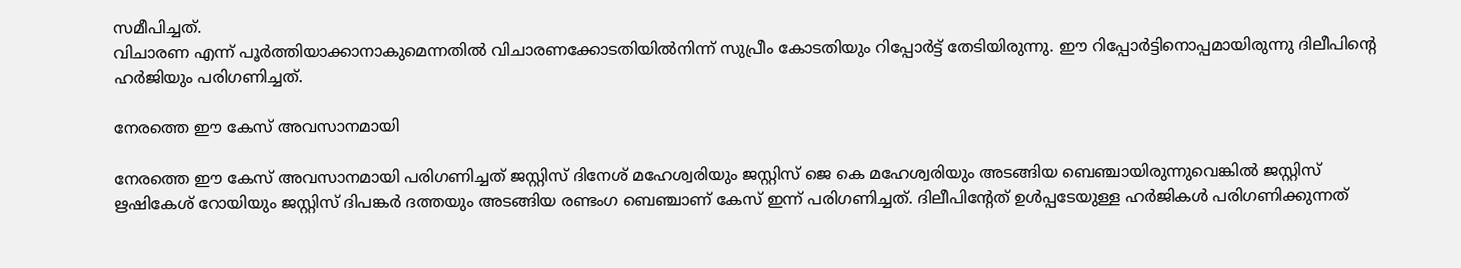സമീപിച്ചത്.
വിചാരണ എന്ന് പൂര്‍ത്തിയാക്കാനാകുമെന്നതില്‍ വിചാരണക്കോടതിയില്‍നിന്ന് സുപ്രീം കോടതിയും റിപ്പോർട്ട് തേടിയിരുന്നു. ഈ റിപ്പോർട്ടിനൊപ്പമായിരുന്നു ദിലീപിന്റെ ഹർജിയും പരിഗണിച്ചത്.

നേരത്തെ ഈ കേസ് അവസാനമായി

നേരത്തെ ഈ കേസ് അവസാനമായി പരിഗണിച്ചത് ജസ്റ്റിസ് ദിനേശ് മഹേശ്വരിയും ജസ്റ്റിസ് ജെ കെ മഹേശ്വരിയും അടങ്ങിയ ബെഞ്ചായിരുന്നുവെങ്കില്‍ ജസ്റ്റിസ് ഋഷികേശ് റോയിയും ജസ്റ്റിസ് ദിപങ്കര്‍ ദത്തയും അടങ്ങിയ രണ്ടംഗ ബെഞ്ചാണ് കേസ് ഇന്ന് പരിഗണിച്ചത്. ദിലീപിന്റേത് ഉള്‍പ്പടേയുള്ള ഹർജികള്‍ പരിഗണിക്കുന്നത്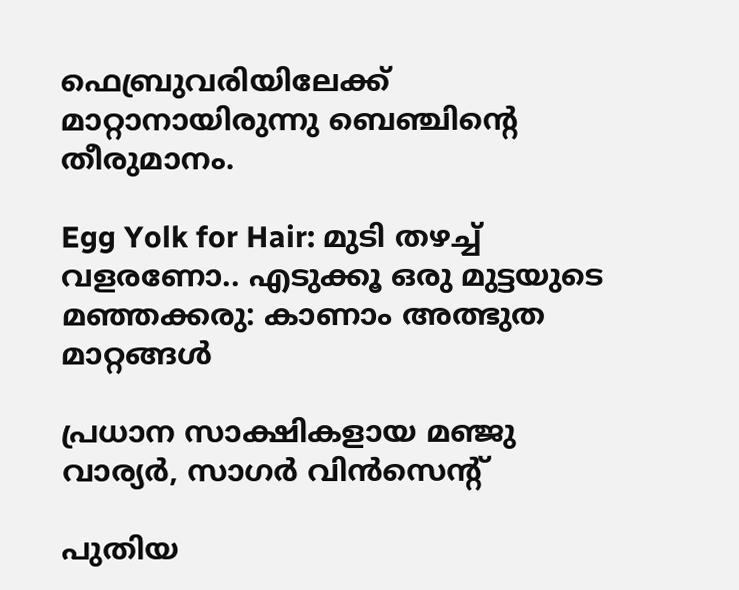ഫെബ്രുവരിയിലേക്ക് മാറ്റാനായിരുന്നു ബെഞ്ചിന്റെ തീരുമാനം.

Egg Yolk for Hair: മുടി തഴച്ച് വളരണോ.. എടുക്കൂ ഒരു മുട്ടയുടെ മഞ്ഞക്കരു: കാണാം അത്ഭുത മാറ്റങ്ങള്‍

പ്രധാന സാക്ഷികളായ മഞ്ജു വാര്യര്‍, സാഗര്‍ വിന്‍സെന്റ്

പുതിയ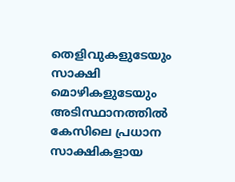തെളിവുകളുടേയും സാക്ഷി മൊഴികളുടേയും അടിസ്ഥാനത്തില്‍ കേസിലെ പ്രധാന സാക്ഷികളായ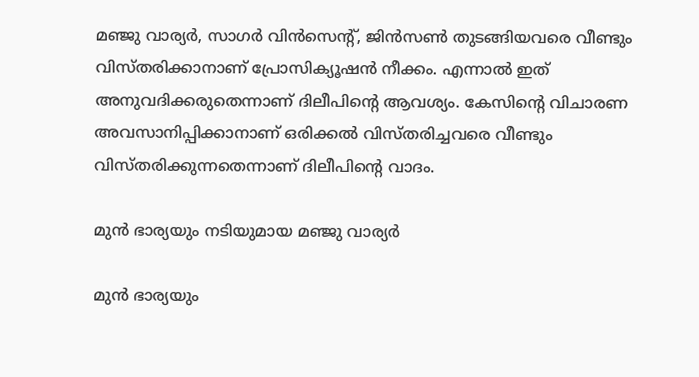മഞ്ജു വാര്യര്‍, സാഗര്‍ വിന്‍സെന്റ്, ജിന്‍സണ്‍ തുടങ്ങിയവരെ വീണ്ടും വിസ്തരിക്കാനാണ് പ്രോസിക്യൂഷന്‍ നീക്കം. എന്നാല്‍ ഇത് അനുവദിക്കരുതെന്നാണ് ദിലീപിന്റെ ആവശ്യം. കേസിന്റെ വിചാരണ അവസാനിപ്പിക്കാനാണ് ഒരിക്കല്‍ വിസ്തരിച്ചവരെ വീണ്ടും വിസ്തരിക്കുന്നതെന്നാണ് ദിലീപിന്റെ വാദം.

മുൻ ഭാര്യയും നടിയുമായ മഞ്ജു വാര്യർ

മുൻ ഭാര്യയും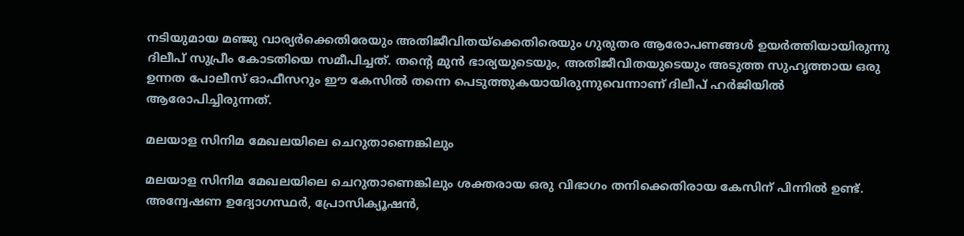നടിയുമായ മഞ്ജു വാര്യർക്കെതിരേയും അതിജീവിതയ്ക്കെതിരെയും ഗുരുതര ആരോപണങ്ങൾ ഉയർത്തിയായിരുന്നു ദിലീപ് സുപ്രീം കോടതിയെ സമീപിച്ചത്. തന്റെ മുൻ ഭാര്യയുടെയും, അതിജീവിതയുടെയും അടുത്ത സുഹൃത്തായ ഒരു ഉന്നത പോലീസ് ഓഫീസറും ഈ കേസിൽ തന്നെ പെടുത്തുകയായിരുന്നുവെന്നാണ് ദിലീപ് ഹർജിയിൽ ആരോപിച്ചിരുന്നത്.

മലയാള സിനിമ മേഖലയിലെ ചെറുതാണെങ്കിലും

മലയാള സിനിമ മേഖലയിലെ ചെറുതാണെങ്കിലും ശക്തരായ ഒരു വിഭാഗം തനിക്കെതിരായ കേസിന് പിന്നിൽ ഉണ്ട്. അന്വേഷണ ഉദ്യോഗസ്ഥർ, പ്രോസിക്യൂഷൻ,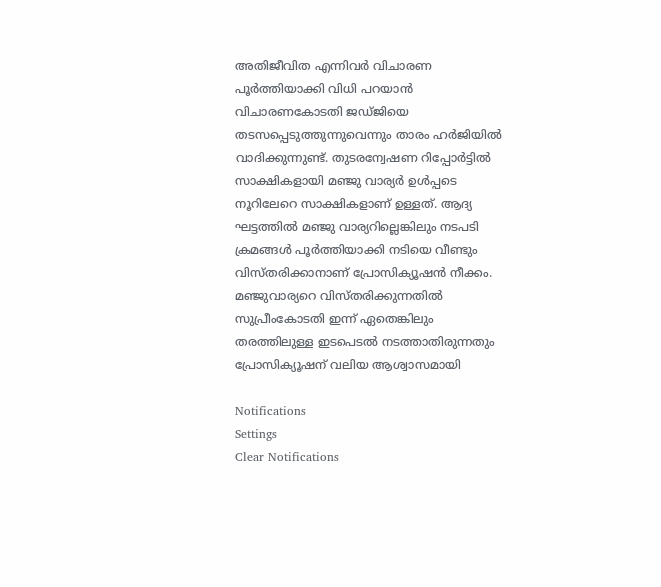അതിജീവിത എന്നിവർ വിചാരണ പൂർത്തിയാക്കി വിധി പറയാൻ വിചാരണകോടതി ജഡ്ജിയെ തടസപ്പെടുത്തുന്നുവെന്നും താരം ഹർജിയില്‍ വാദിക്കുന്നുണ്ട്. തുടരന്വേഷണ റിപ്പോർട്ടിൽ സാക്ഷികളായി മഞ്ജു വാര്യർ ഉൾപ്പടെ നൂറിലേറെ സാക്ഷികളാണ് ഉള്ളത്. ആദ്യ ഘട്ടത്തില്‍ മഞ്ജു വാര്യറില്ലെങ്കിലും നടപടി ക്രമങ്ങള്‍ പൂർത്തിയാക്കി നടിയെ വീണ്ടും വിസ്തരിക്കാനാണ് പ്രോസിക്യൂഷന്‍ നീക്കം. മഞ്ജുവാര്യറെ വിസ്തരിക്കുന്നതില്‍ സുപ്രീംകോടതി ഇന്ന് ഏതെങ്കിലും തരത്തിലുള്ള ഇടപെടല്‍ നടത്താതിരുന്നതും പ്രോസിക്യൂഷന് വലിയ ആശ്വാസമായി

Notifications
Settings
Clear Notifications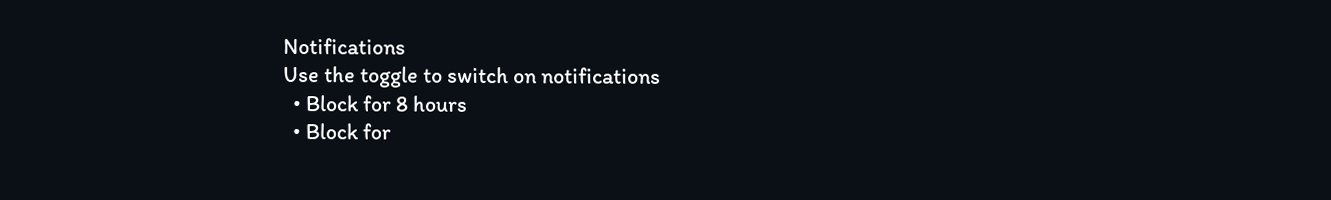Notifications
Use the toggle to switch on notifications
  • Block for 8 hours
  • Block for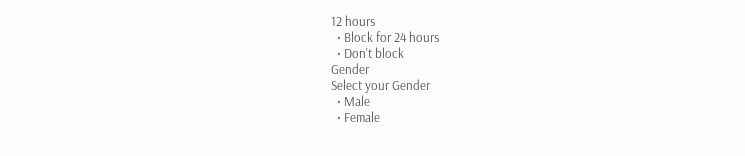12 hours
  • Block for 24 hours
  • Don't block
Gender
Select your Gender
  • Male
  • Female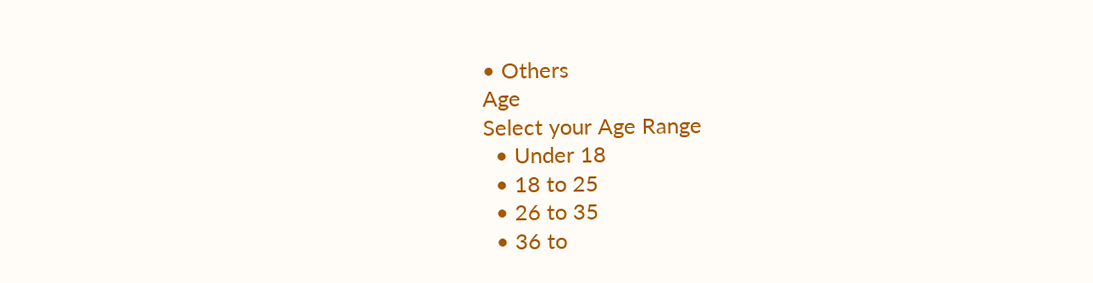• Others
Age
Select your Age Range
  • Under 18
  • 18 to 25
  • 26 to 35
  • 36 to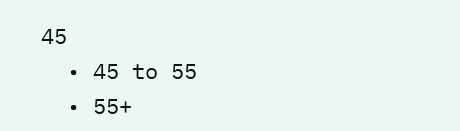45
  • 45 to 55
  • 55+